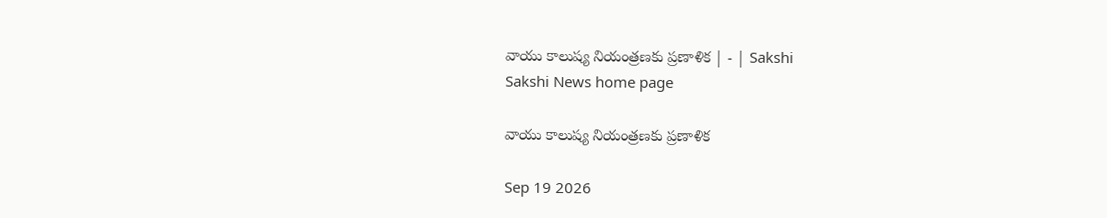వాయు కాలుష్య నియంత్రణకు ప్రణాళిక | - | Sakshi
Sakshi News home page

వాయు కాలుష్య నియంత్రణకు ప్రణాళిక

Sep 19 2026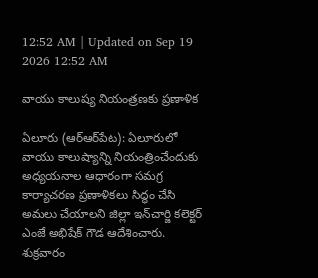12:52 AM | Updated on Sep 19 2026 12:52 AM

వాయు కాలుష్య నియంత్రణకు ప్రణాళిక

ఏలూరు (ఆర్‌ఆర్‌పేట): ఏలూరులో వాయు కాలుష్యాన్ని నియంత్రించేందుకు అధ్యయనాల ఆధారంగా సమగ్ర కార్యాచరణ ప్రణాళికలు సిద్ధం చేసి అమలు చేయాలని జిల్లా ఇన్‌చార్జి కలెక్టర్‌ ఎంజే అభిషేక్‌ గౌడ ఆదేశించారు. శుక్రవారం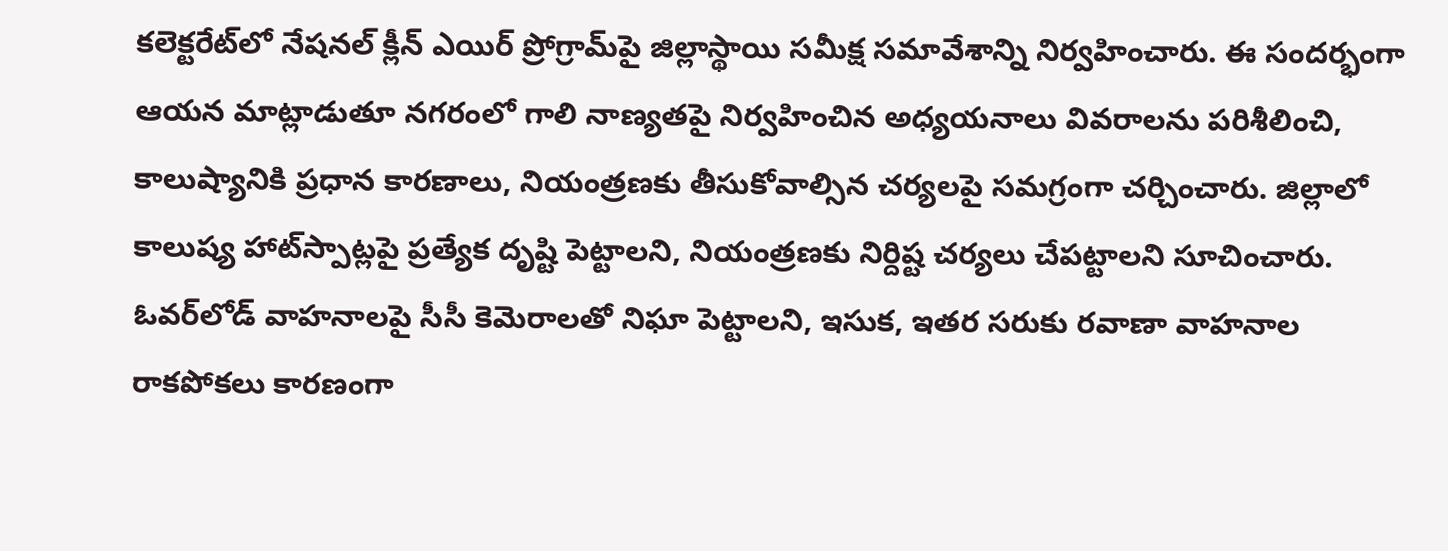కలెక్టరేట్‌లో నేషనల్‌ క్లీన్‌ ఎయిర్‌ ప్రోగ్రామ్‌పై జిల్లాస్థాయి సమీక్ష సమావేశాన్ని నిర్వహించారు. ఈ సందర్భంగా ఆయన మాట్లాడుతూ నగరంలో గాలి నాణ్యతపై నిర్వహించిన అధ్యయనాలు వివరాలను పరిశీలించి, కాలుష్యానికి ప్రధాన కారణాలు, నియంత్రణకు తీసుకోవాల్సిన చర్యలపై సమగ్రంగా చర్చించారు. జిల్లాలో కాలుష్య హాట్‌స్పాట్లపై ప్రత్యేక దృష్టి పెట్టాలని, నియంత్రణకు నిర్దిష్ట చర్యలు చేపట్టాలని సూచించారు. ఓవర్‌లోడ్‌ వాహనాలపై సీసీ కెమెరాలతో నిఘా పెట్టాలని, ఇసుక, ఇతర సరుకు రవాణా వాహనాల రాకపోకలు కారణంగా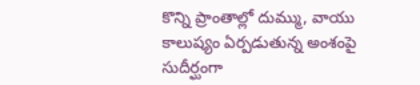కొన్ని ప్రాంతాల్లో దుమ్ము, వాయు కాలుష్యం ఏర్పడుతున్న అంశంపై సుదీర్ఘంగా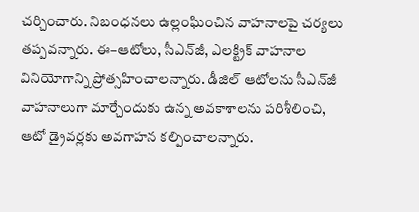చర్చించారు. నిబంధనలు ఉల్లంఘించిన వాహనాలపై చర్యలు తప్పవన్నారు. ఈ–ఆటోలు, సీఎన్‌జీ, ఎలక్ట్రిక్‌ వాహనాల వినియోగాన్ని ప్రోత్సహించాలన్నారు. డీజిల్‌ ఆటోలను సీఎన్‌జీ వాహనాలుగా మార్చేందుకు ఉన్న అవకాశాలను పరిశీలించి, ఆటో డ్రైవర్లకు అవగాహన కల్పించాలన్నారు.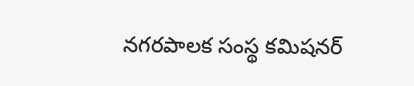నగరపాలక సంస్థ కమిషనర్‌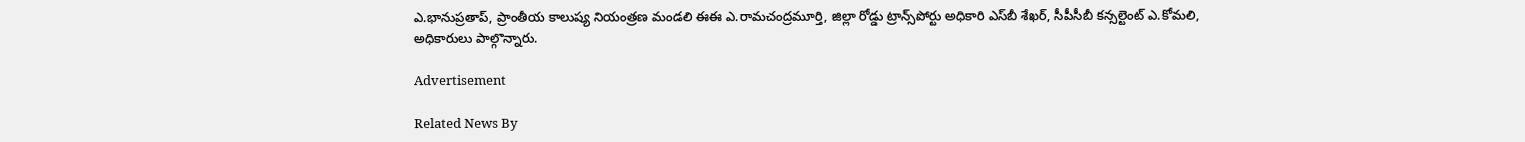ఎ.భానుప్రతాప్‌, ప్రాంతీయ కాలుష్య నియంత్రణ మండలి ఈఈ ఎ.రామచంద్రమూర్తి, జిల్లా రోడ్డు ట్రాన్స్‌పోర్టు అధికారి ఎస్‌బీ శేఖర్‌, సీపీసీబీ కన్సల్టెంట్‌ ఎ.కోమలి, అధికారులు పాల్గొన్నారు.

Advertisement

Related News By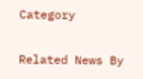Category

Related News By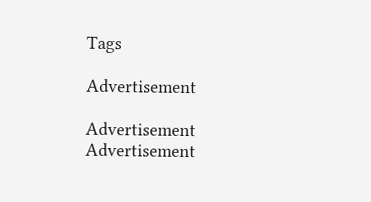Tags

Advertisement

Advertisement
Advertisement